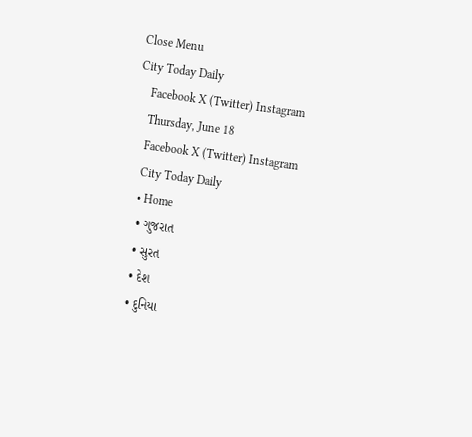Close Menu
City Today Daily
    Facebook X (Twitter) Instagram
    Thursday, June 18
    Facebook X (Twitter) Instagram
    City Today Daily
    • Home
    • ગુજરાત
    • સુરત
    • દેશ
    • દુનિયા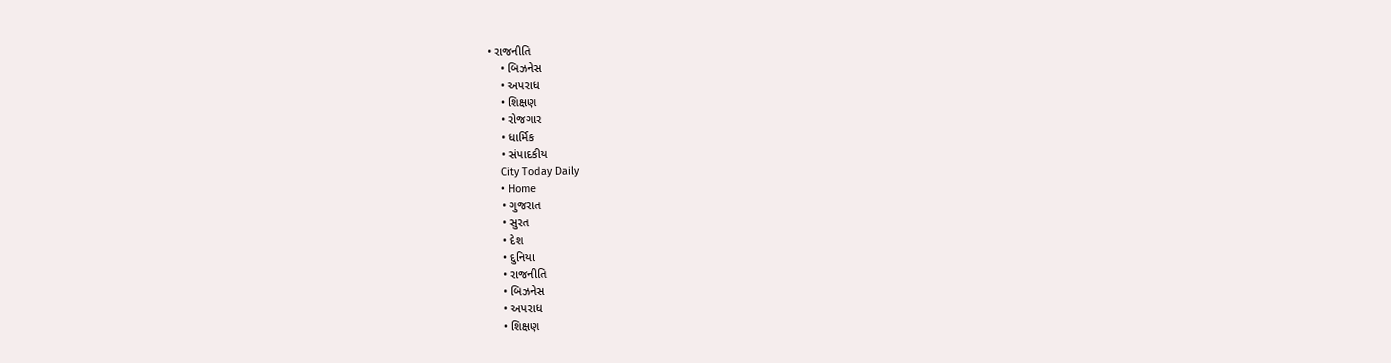• રાજનીતિ
    • બિઝનેસ
    • અપરાધ
    • શિક્ષણ
    • રોજગાર
    • ધાર્મિક
    • સંપાદકીય
    City Today Daily
    • Home
    • ગુજરાત
    • સુરત
    • દેશ
    • દુનિયા
    • રાજનીતિ
    • બિઝનેસ
    • અપરાધ
    • શિક્ષણ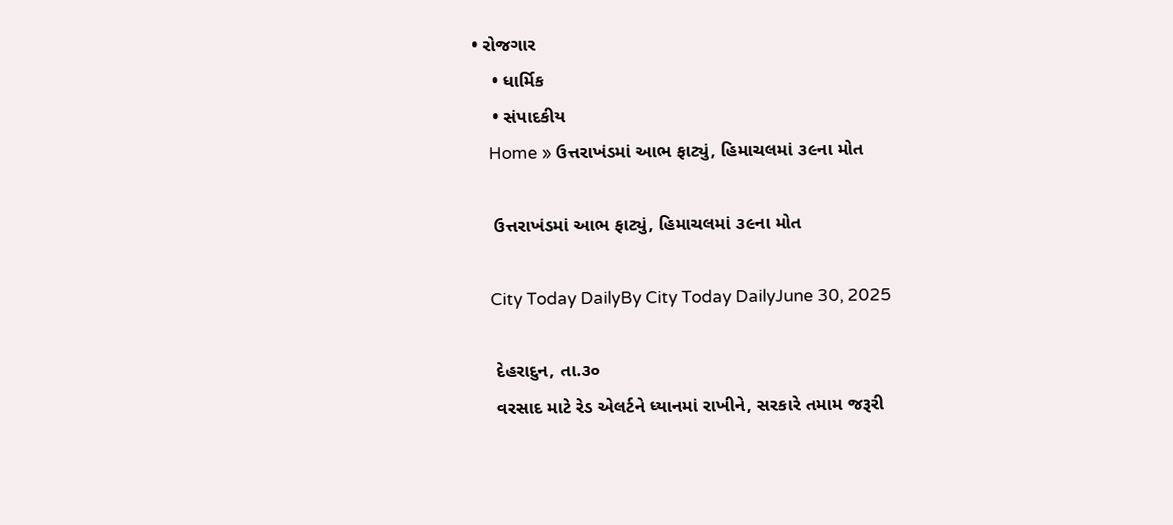• રોજગાર
    • ધાર્મિક
    • સંપાદકીય
    Home » ઉત્તરાખંડમાં આભ ફાટ્યું, હિમાચલમાં ૩૯ના મોત

    ઉત્તરાખંડમાં આભ ફાટ્યું, હિમાચલમાં ૩૯ના મોત

    City Today DailyBy City Today DailyJune 30, 2025

    દેહરાદુન, તા.૩૦
    વરસાદ માટે રેડ એલર્ટને ધ્યાનમાં રાખીને, સરકારે તમામ જરૂરી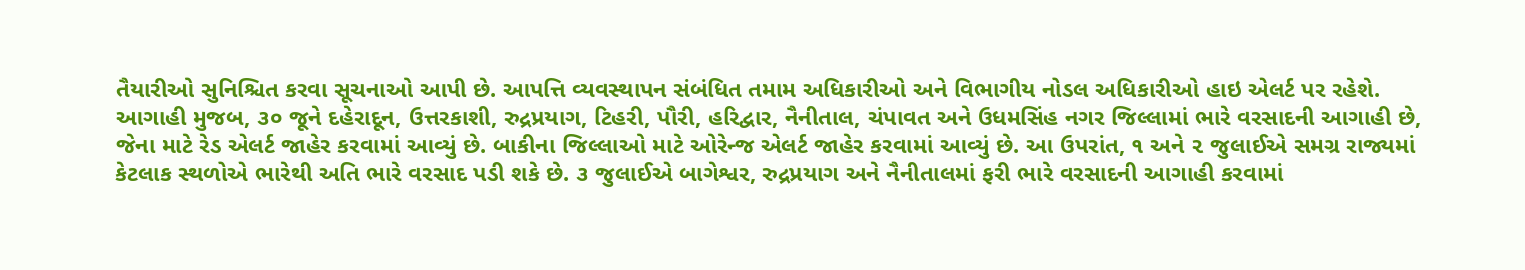તૈયારીઓ સુનિશ્ચિત કરવા સૂચનાઓ આપી છે. આપત્તિ વ્યવસ્થાપન સંબંધિત તમામ અધિકારીઓ અને વિભાગીય નોડલ અધિકારીઓ હાઇ એલર્ટ પર રહેશે. આગાહી મુજબ, ૩૦ જૂને દહેરાદૂન, ઉત્તરકાશી, રુદ્રપ્રયાગ, ટિહરી, પૌરી, હરિદ્વાર, નૈનીતાલ, ચંપાવત અને ઉધમસિંહ નગર જિલ્લામાં ભારે વરસાદની આગાહી છે, જેના માટે રેડ એલર્ટ જાહેર કરવામાં આવ્યું છે. બાકીના જિલ્લાઓ માટે ઓરેન્જ એલર્ટ જાહેર કરવામાં આવ્યું છે. આ ઉપરાંત, ૧ અને ૨ જુલાઈએ સમગ્ર રાજ્યમાં કેટલાક સ્થળોએ ભારેથી અતિ ભારે વરસાદ પડી શકે છે. ૩ જુલાઈએ બાગેશ્વર, રુદ્રપ્રયાગ અને નૈનીતાલમાં ફરી ભારે વરસાદની આગાહી કરવામાં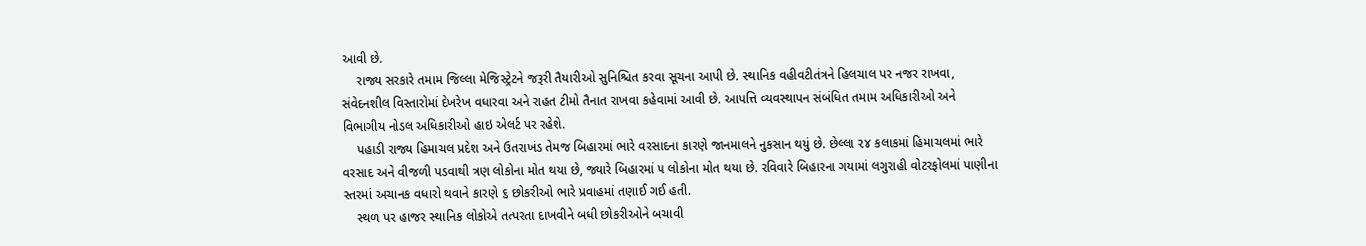આવી છે.
    રાજ્ય સરકારે તમામ જિલ્લા મેજિસ્ટ્રેટને જરૂરી તૈયારીઓ સુનિશ્ચિત કરવા સૂચના આપી છે. સ્થાનિક વહીવટીતંત્રને હિલચાલ પર નજર રાખવા, સંવેદનશીલ વિસ્તારોમાં દેખરેખ વધારવા અને રાહત ટીમો તૈનાત રાખવા કહેવામાં આવી છે. આપત્તિ વ્યવસ્થાપન સંબંધિત તમામ અધિકારીઓ અને વિભાગીય નોડલ અધિકારીઓ હાઇ એલર્ટ પર રહેશે.
    પહાડી રાજ્ય હિમાચલ પ્રદેશ અને ઉતરાખંડ તેમજ બિહારમાં ભારે વરસાદના કારણે જાનમાલને નુકસાન થયું છે. છેલ્લા ૨૪ કલાકમાં હિમાચલમાં ભારે વરસાદ અને વીજળી પડવાથી ત્રણ લોકોના મોત થયા છે, જ્યારે બિહારમાં ૫ લોકોના મોત થયા છે. રવિવારે બિહારના ગયામાં લગુરાહી વોટરફોલમાં પાણીના સ્તરમાં અચાનક વધારો થવાને કારણે ૬ છોકરીઓ ભારે પ્રવાહમાં તણાઈ ગઈ હતી.
    સ્થળ પર હાજર સ્થાનિક લોકોએ તત્પરતા દાખવીને બધી છોકરીઓને બચાવી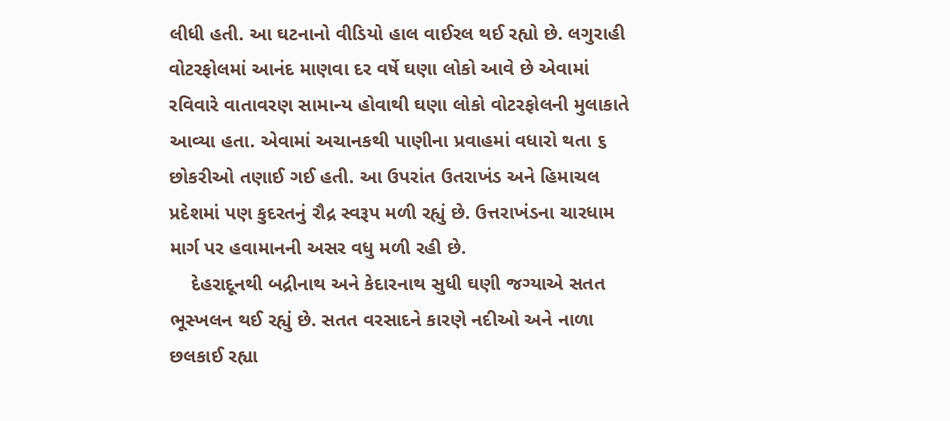લીધી હતી. આ ઘટનાનો વીડિયો હાલ વાઈરલ થઈ રહ્યો છે. લગુરાહી વોટરફોલમાં આનંદ માણવા દર વર્ષે ઘણા લોકો આવે છે એવામાં રવિવારે વાતાવરણ સામાન્ય હોવાથી ઘણા લોકો વોટરફોલની મુલાકાતે આવ્યા હતા. એવામાં અચાનકથી પાણીના પ્રવાહમાં વધારો થતા ૬ છોકરીઓ તણાઈ ગઈ હતી. આ ઉપરાંત ઉતરાખંડ અને હિમાચલ પ્રદેશમાં પણ કુદરતનું રૌદ્ર સ્વરૂપ મળી રહ્યું છે. ઉત્તરાખંડના ચારધામ માર્ગ પર હવામાનની અસર વધુ મળી રહી છે.
    દેહરાદૂનથી બદ્રીનાથ અને કેદારનાથ સુધી ઘણી જગ્યાએ સતત ભૂસ્ખલન થઈ રહ્યું છે. સતત વરસાદને કારણે નદીઓ અને નાળા છલકાઈ રહ્યા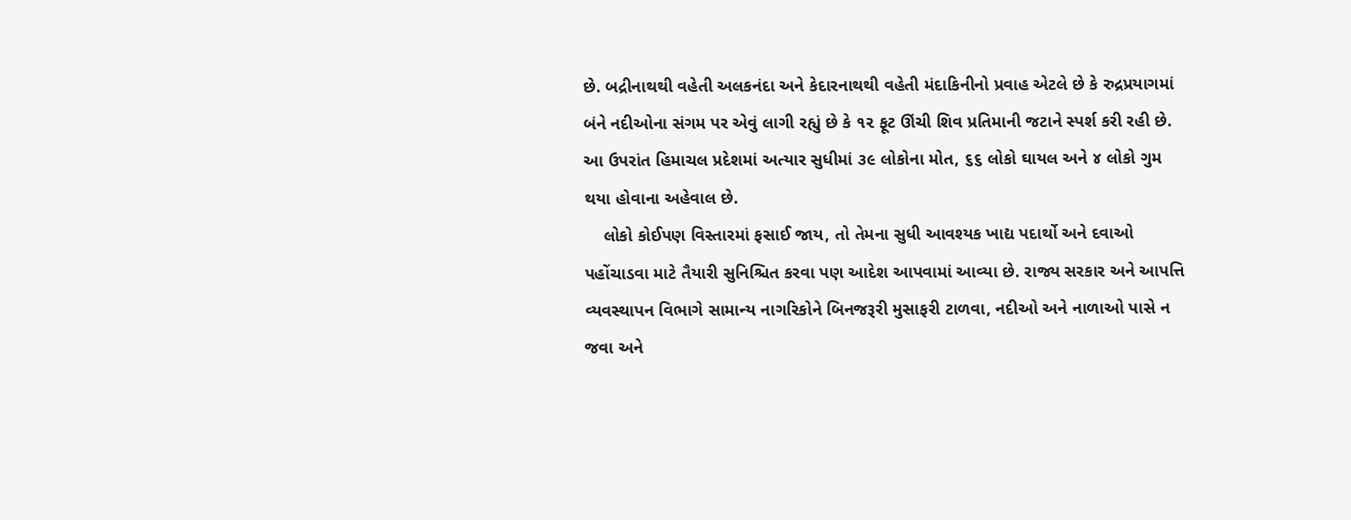છે. બદ્રીનાથથી વહેતી અલકનંદા અને કેદારનાથથી વહેતી મંદાકિનીનો પ્રવાહ એટલે છે કે રુદ્રપ્રયાગમાં બંને નદીઓના સંગમ પર એવું લાગી રહ્યું છે કે ૧૨ ફૂટ ઊંચી શિવ પ્રતિમાની જટાને સ્પર્શ કરી રહી છે. આ ઉપરાંત હિમાચલ પ્રદેશમાં અત્યાર સુધીમાં ૩૯ લોકોના મોત, ૬૬ લોકો ઘાયલ અને ૪ લોકો ગુમ થયા હોવાના અહેવાલ છે.
    લોકો કોઈપણ વિસ્તારમાં ફસાઈ જાય, તો તેમના સુધી આવશ્યક ખાદ્ય પદાર્થો અને દવાઓ પહોંચાડવા માટે તૈયારી સુનિશ્ચિત કરવા પણ આદેશ આપવામાં આવ્યા છે. રાજ્ય સરકાર અને આપત્તિ વ્યવસ્થાપન વિભાગે સામાન્ય નાગરિકોને બિનજરૂરી મુસાફરી ટાળવા, નદીઓ અને નાળાઓ પાસે ન જવા અને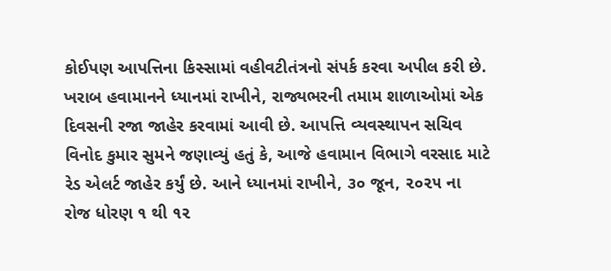કોઈપણ આપત્તિના કિસ્સામાં વહીવટીતંત્રનો સંપર્ક કરવા અપીલ કરી છે. ખરાબ હવામાનને ધ્યાનમાં રાખીને, રાજ્યભરની તમામ શાળાઓમાં એક દિવસની રજા જાહેર કરવામાં આવી છે. આપત્તિ વ્યવસ્થાપન સચિવ વિનોદ કુમાર સુમને જણાવ્યું હતું કે, આજે હવામાન વિભાગે વરસાદ માટે રેડ એલર્ટ જાહેર કર્યું છે. આને ધ્યાનમાં રાખીને, ૩૦ જૂન, ૨૦૨૫ ના રોજ ધોરણ ૧ થી ૧૨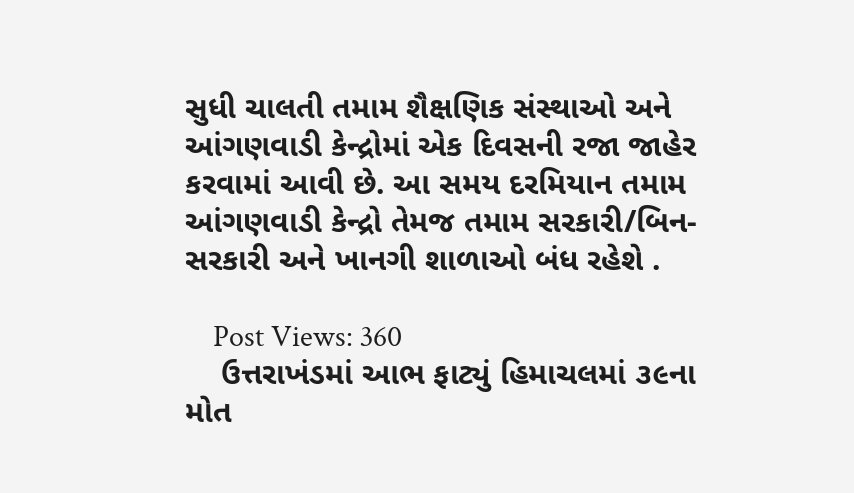સુધી ચાલતી તમામ શૈક્ષણિક સંસ્થાઓ અને આંગણવાડી કેન્દ્રોમાં એક દિવસની રજા જાહેર કરવામાં આવી છે. આ સમય દરમિયાન તમામ આંગણવાડી કેન્દ્રો તેમજ તમામ સરકારી/બિન-સરકારી અને ખાનગી શાળાઓ બંધ રહેશે .

    Post Views: 360
    ઉત્તરાખંડમાં આભ ફાટ્યું હિમાચલમાં ૩૯ના મોત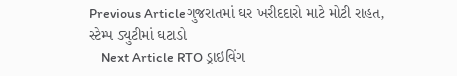Previous Articleગુજરાતમાં ઘર ખરીદદારો માટે મોટી રાહત, સ્ટેમ્પ ડ્યુટીમાં ઘટાડો
    Next Article RTO ડ્રાઇવિંગ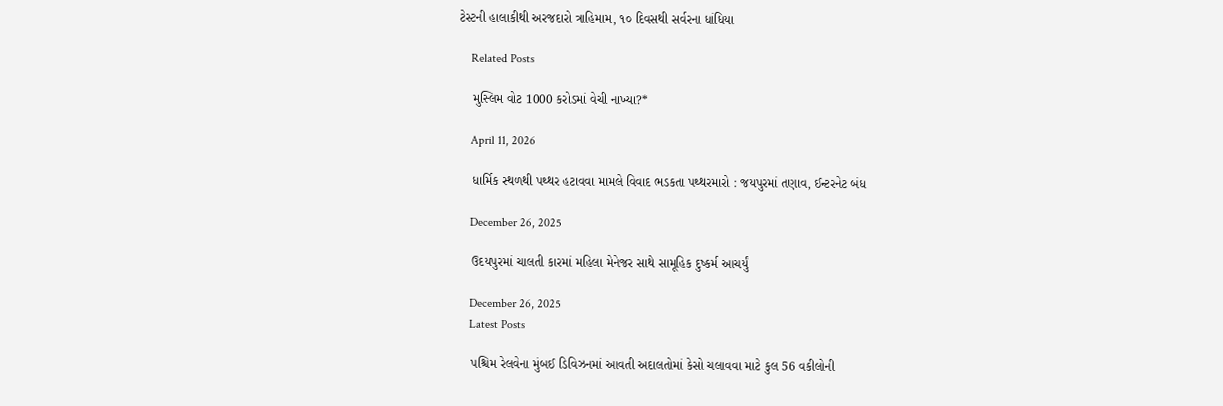ટેસ્ટની હાલાકીથી અરજદારો ત્રાહિમામ, ૧૦ દિવસથી સર્વરના ધાંધિયા

    Related Posts

    મુસ્લિમ વોટ 1000 કરોડમાં વેચી નાખ્યા?*

    April 11, 2026

    ધાર્મિક સ્થળથી પથ્થર હટાવવા મામલે વિવાદ ભડકતા પથ્થરમારો : જયપુરમાં તણાવ, ઈન્ટરનેટ બંધ

    December 26, 2025

    ઉદયપુરમાં ચાલતી કારમાં મહિલા મેનેજર સાથે સામૂહિક દુષ્કર્મ આચર્યું

    December 26, 2025
    Latest Posts

    પશ્ચિમ રેલવેના મુંબઈ ડિવિઝનમાં આવતી અદાલતોમાં કેસો ચલાવવા માટે કુલ 56 વકીલોની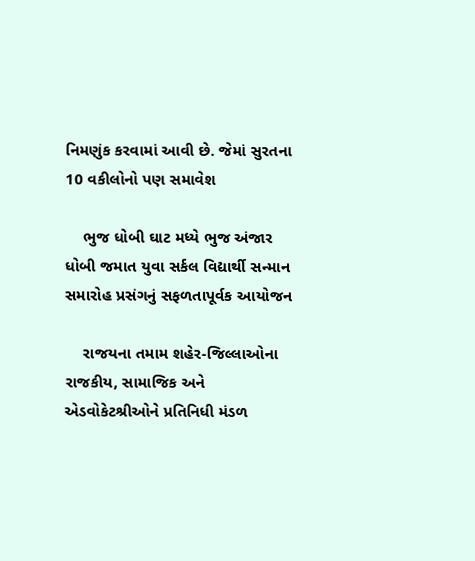નિમણુંક કરવામાં આવી છે. જેમાં સુરતના 10 વકીલોનો પણ સમાવેશ

    ભુજ ધોબી ઘાટ મધ્યે ભુજ અંજાર ધોબી જમાત યુવા સર્કલ વિદ્યાર્થી સન્માન સમારોહ પ્રસંગનું સફળતાપૂર્વક આયોજન

    રાજયના તમામ શહેર-જિલ્લાઓના રાજકીય, સામાજિક અને એડવોકેટશ્રીઓને પ્રતિનિધી મંડળ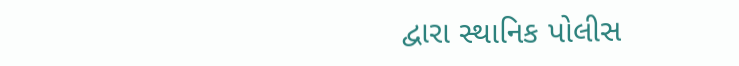દ્વારા સ્થાનિક પોલીસ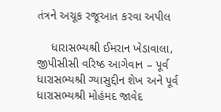તંત્રને અચૂક રજૂઆત કરવા અપીલ

    ધારાસભ્યશ્રી ઈમરાન ખેડાવાલા, જીપીસીસી વરિષ્ઠ આગેવાન – પૂર્વ ધારાસભ્યશ્રી ગ્યાસુદ્દીન શેખ અને પૂર્વ ધારાસભ્યશ્રી મોહંમદ જાવેદ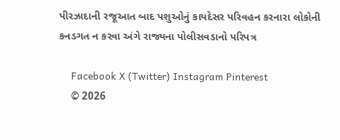પીરઝાદાની રજૂઆત બાદ પશુઓનું કાયદેસર પરિવહન કરનારા લોકોની કનડગત ન કરવા અંગે રાજ્યના પોલીસવડાનો પરિપત્ર

    Facebook X (Twitter) Instagram Pinterest
    © 2026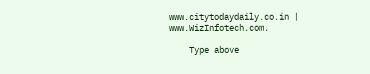www.citytodaydaily.co.in | www.WizInfotech.com.

    Type above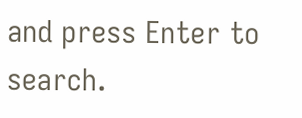and press Enter to search.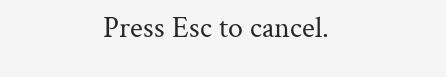Press Esc to cancel.